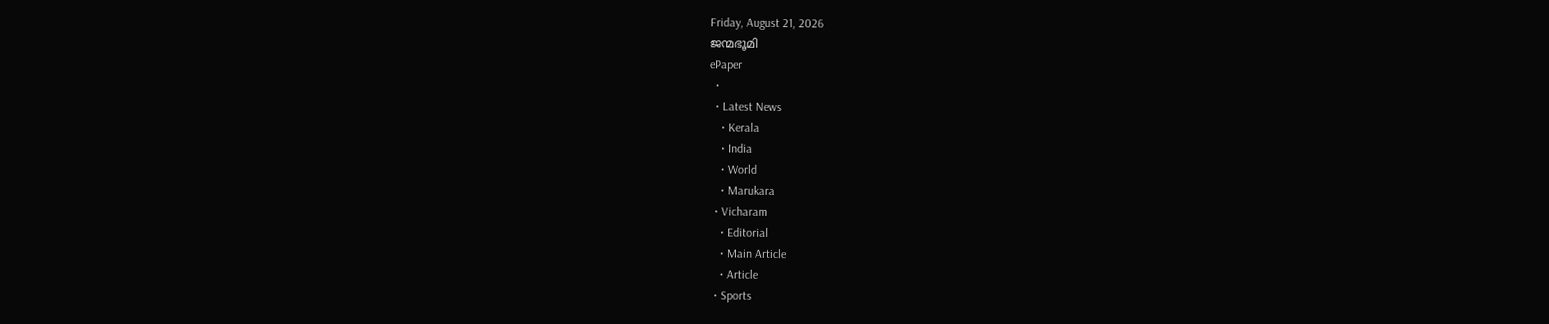Friday, August 21, 2026
ജന്മഭൂമി
ePaper
  •
  • Latest News
    • Kerala
    • India
    • World
    • Marukara
  • Vicharam
    • Editorial
    • Main Article
    • Article
  • Sports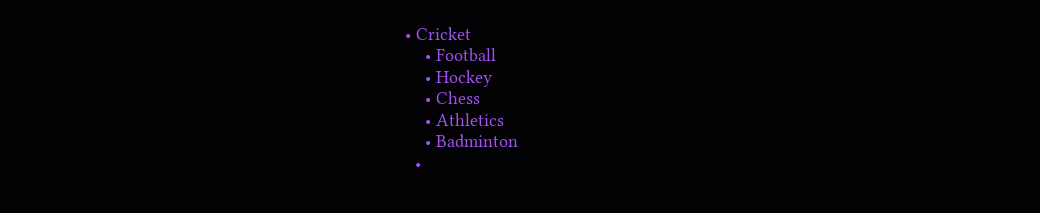• Cricket
    • Football
    • Hockey
    • Chess
    • Athletics
    • Badminton
  •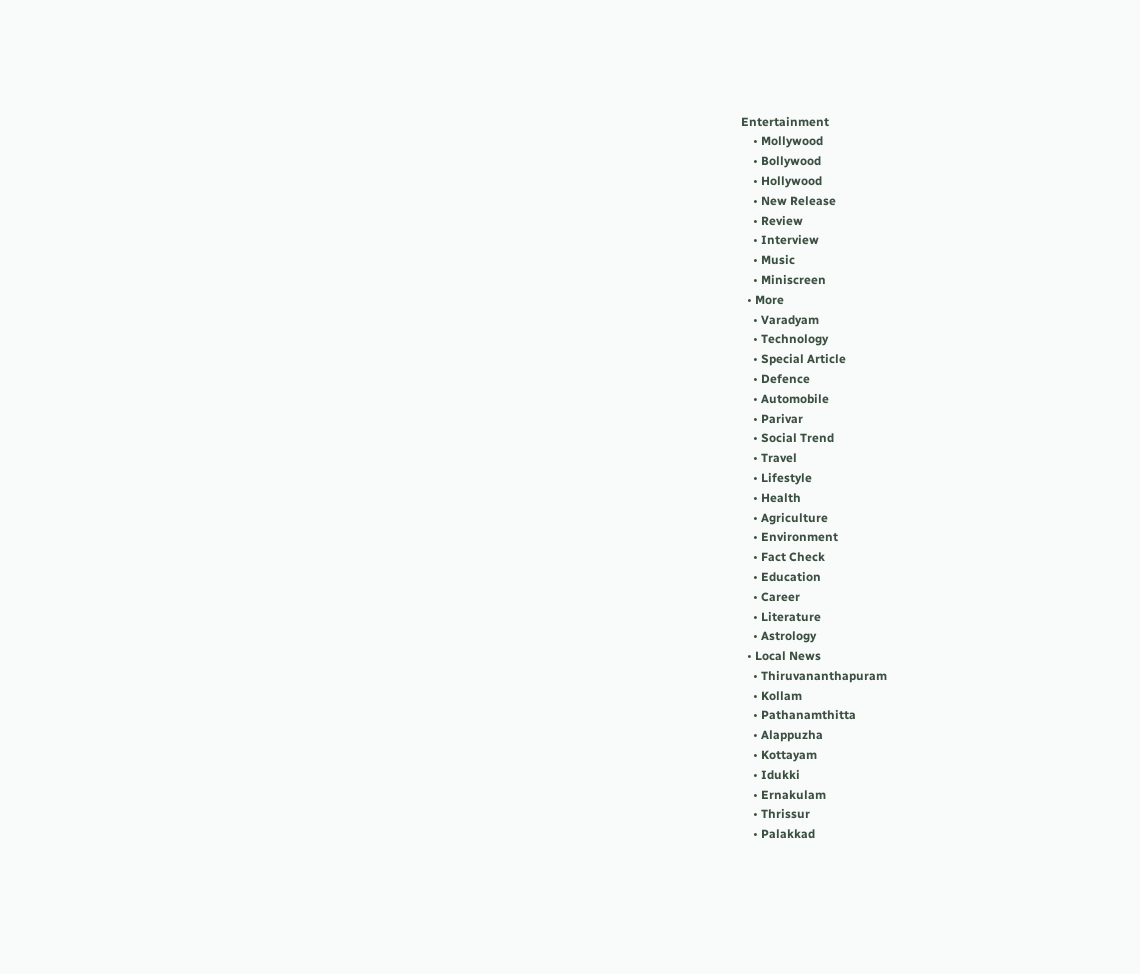Entertainment
    • Mollywood
    • Bollywood
    • Hollywood
    • New Release
    • Review
    • Interview
    • Music
    • Miniscreen
  • More
    • Varadyam
    • Technology
    • Special Article
    • Defence
    • Automobile
    • Parivar
    • Social Trend
    • Travel
    • Lifestyle
    • Health
    • Agriculture
    • Environment
    • Fact Check
    • Education
    • Career
    • Literature
    • Astrology
  • Local News
    • Thiruvananthapuram
    • Kollam
    • Pathanamthitta
    • Alappuzha
    • Kottayam
    • Idukki
    • Ernakulam
    • Thrissur
    • Palakkad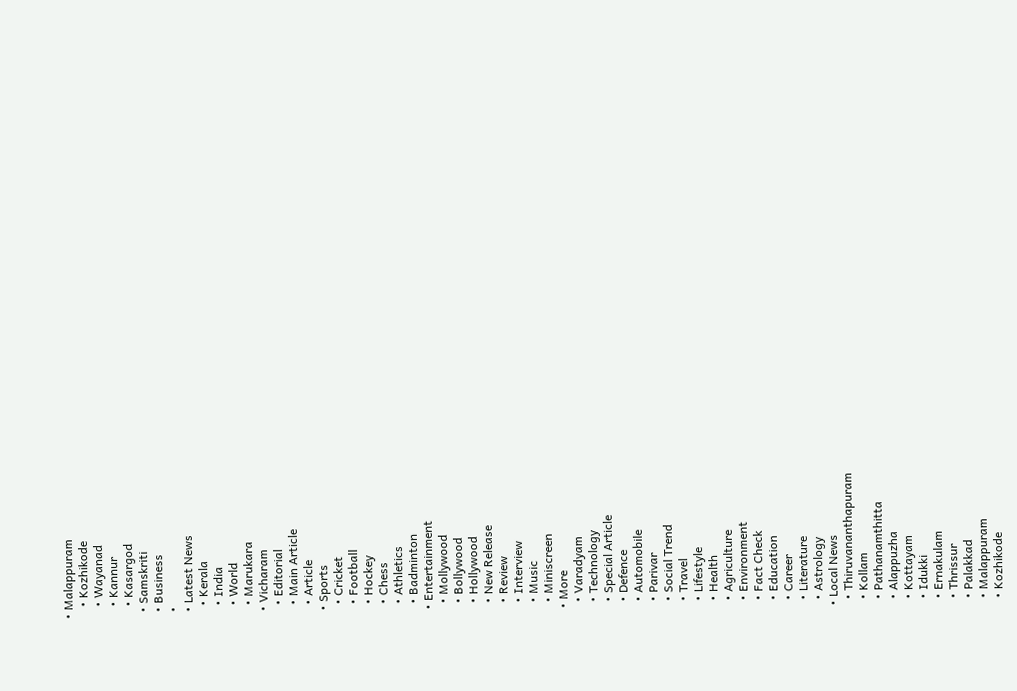• Malappuram
    • Kozhikode
    • Wayanad
    • Kannur
    • Kasargod
  • Samskriti
  • Business
  •
  • Latest News
    • Kerala
    • India
    • World
    • Marukara
  • Vicharam
    • Editorial
    • Main Article
    • Article
  • Sports
    • Cricket
    • Football
    • Hockey
    • Chess
    • Athletics
    • Badminton
  • Entertainment
    • Mollywood
    • Bollywood
    • Hollywood
    • New Release
    • Review
    • Interview
    • Music
    • Miniscreen
  • More
    • Varadyam
    • Technology
    • Special Article
    • Defence
    • Automobile
    • Parivar
    • Social Trend
    • Travel
    • Lifestyle
    • Health
    • Agriculture
    • Environment
    • Fact Check
    • Education
    • Career
    • Literature
    • Astrology
  • Local News
    • Thiruvananthapuram
    • Kollam
    • Pathanamthitta
    • Alappuzha
    • Kottayam
    • Idukki
    • Ernakulam
    • Thrissur
    • Palakkad
    • Malappuram
    • Kozhikode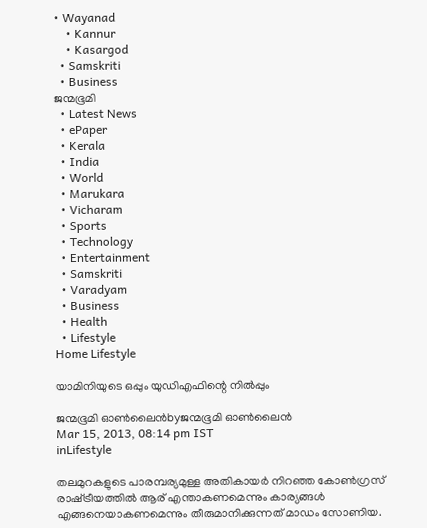• Wayanad
    • Kannur
    • Kasargod
  • Samskriti
  • Business
ജന്മഭൂമി
  • Latest News
  • ePaper
  • Kerala
  • India
  • World
  • Marukara
  • Vicharam
  • Sports
  • Technology
  • Entertainment
  • Samskriti
  • Varadyam
  • Business
  • Health
  • Lifestyle
Home Lifestyle

യാമിനിയുടെ ഒപ്പും യുഡിഎഫിന്റെ നില്‍പ്പും

ജന്മഭൂമി ഓണ്‍ലൈന്‍byജന്മഭൂമി ഓണ്‍ലൈന്‍
Mar 15, 2013, 08:14 pm IST
inLifestyle

തലമുറകളുടെ പാരമ്പര്യമുള്ള അതികായര്‍ നിറഞ്ഞ കോണ്‍ഗ്രസ്‌ രാഷ്‌ട്രീയത്തില്‍ ആര്‌ എന്താകണമെന്നും കാര്യങ്ങള്‍ എങ്ങനെയാകണമെന്നും തീരുമാനിക്കുന്നത്‌ മാഡം സോണിയ.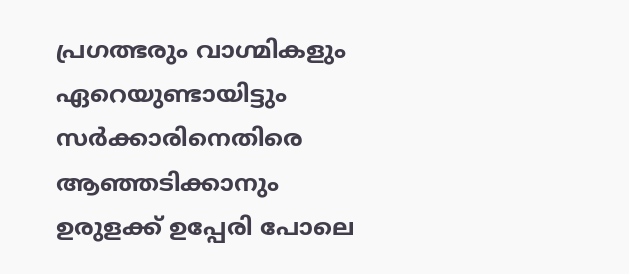പ്രഗത്ഭരും വാഗ്മികളും ഏറെയുണ്ടായിട്ടും സര്‍ക്കാരിനെതിരെ ആഞ്ഞടിക്കാനും ഉരുളക്ക്‌ ഉപ്പേരി പോലെ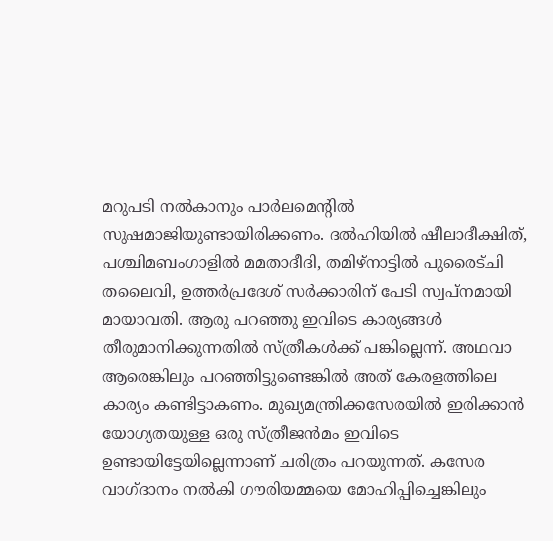മറുപടി നല്‍കാനും പാര്‍ലമെന്റില്‍ സുഷമാജിയുണ്ടായിരിക്കണം. ദല്‍ഹിയില്‍ ഷീലാദീക്ഷിത്‌, പശ്ചിമബംഗാളില്‍ മമതാദീദി, തമിഴ്‌നാട്ടില്‍ പുരൈട്ചി തലൈവി, ഉത്തര്‍പ്രദേശ്‌ സര്‍ക്കാരിന്‌ പേടി സ്വപ്നമായി മായാവതി. ആരു പറഞ്ഞു ഇവിടെ കാര്യങ്ങള്‍ തീരുമാനിക്കുന്നതില്‍ സ്ത്രീകള്‍ക്ക്‌ പങ്കില്ലെന്ന്‌. അഥവാ ആരെങ്കിലും പറഞ്ഞിട്ടുണ്ടെങ്കില്‍ അത്‌ കേരളത്തിലെ കാര്യം കണ്ടിട്ടാകണം. മുഖ്യമന്ത്രിക്കസേരയില്‍ ഇരിക്കാന്‍ യോഗ്യതയുള്ള ഒരു സ്ത്രീജന്‍മം ഇവിടെ ഉണ്ടായിട്ടേയില്ലെന്നാണ്‌ ചരിത്രം പറയുന്നത്‌. കസേര വാഗ്ദാനം നല്‍കി ഗൗരിയമ്മയെ മോഹിപ്പിച്ചെങ്കിലും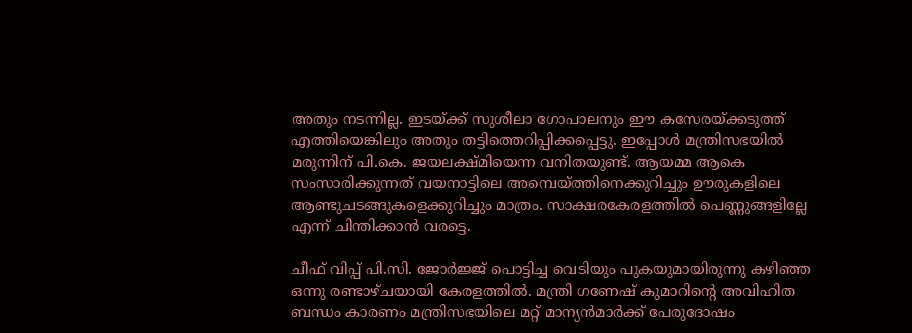അതും നടന്നില്ല. ഇടയ്‌ക്ക്‌ സുശീലാ ഗോപാലനും ഈ കസേരയ്‌ക്കടുത്ത്‌ എത്തിയെങ്കിലും അതും തട്ടിത്തെറിപ്പിക്കപ്പെട്ടു. ഇപ്പോള്‍ മന്ത്രിസഭയില്‍ മരുന്നിന്‌ പി.കെ. ജയലക്ഷ്മിയെന്ന വനിതയുണ്ട്‌. ആയമ്മ ആകെ സംസാരിക്കുന്നത്‌ വയനാട്ടിലെ അമ്പെയ്‌ത്തിനെക്കുറിച്ചും ഊരുകളിലെ ആണ്ടുചടങ്ങുകളെക്കുറിച്ചും മാത്രം. സാക്ഷരകേരളത്തില്‍ പെണ്ണുങ്ങളില്ലേ എന്ന്‌ ചിന്തിക്കാന്‍ വരട്ടെ.

ചീഫ്‌ വിപ്പ്‌ പി.സി. ജോര്‍ജ്ജ്‌ പൊട്ടിച്ച വെടിയും പുകയുമായിരുന്നു കഴിഞ്ഞ ഒന്നു രണ്ടാഴ്ചയായി കേരളത്തില്‍. മന്ത്രി ഗണേഷ്‌ കുമാറിന്റെ അവിഹിത ബന്ധം കാരണം മന്ത്രിസഭയിലെ മറ്റ്‌ മാന്യന്‍മാര്‍ക്ക്‌ പേരുദോഷം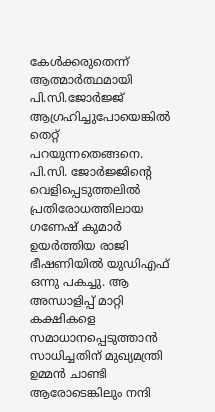കേള്‍ക്കരുതെന്ന്‌ ആത്മാര്‍ത്ഥമായി പി.സി.ജോര്‍ജ്ജ്‌ ആഗ്രഹിച്ചുപോയെങ്കില്‍ തെറ്റ്‌ പറയുന്നതെങ്ങനെ. പി.സി. ജോര്‍ജ്ജിന്റെ വെളിപ്പെടുത്തലില്‍ പ്രതിരോധത്തിലായ ഗണേഷ്‌ കുമാര്‍ ഉയര്‍ത്തിയ രാജി ഭീഷണിയില്‍ യുഡിഎഫ്‌ ഒന്നു പകച്ചു. ആ അന്ധാളിപ്പ്‌ മാറ്റി കക്ഷികളെ സമാധാനപ്പെടുത്താന്‍ സാധിച്ചതിന്‌ മുഖ്യമന്ത്രി ഉമ്മന്‍ ചാണ്ടി ആരോടെങ്കിലും നന്ദി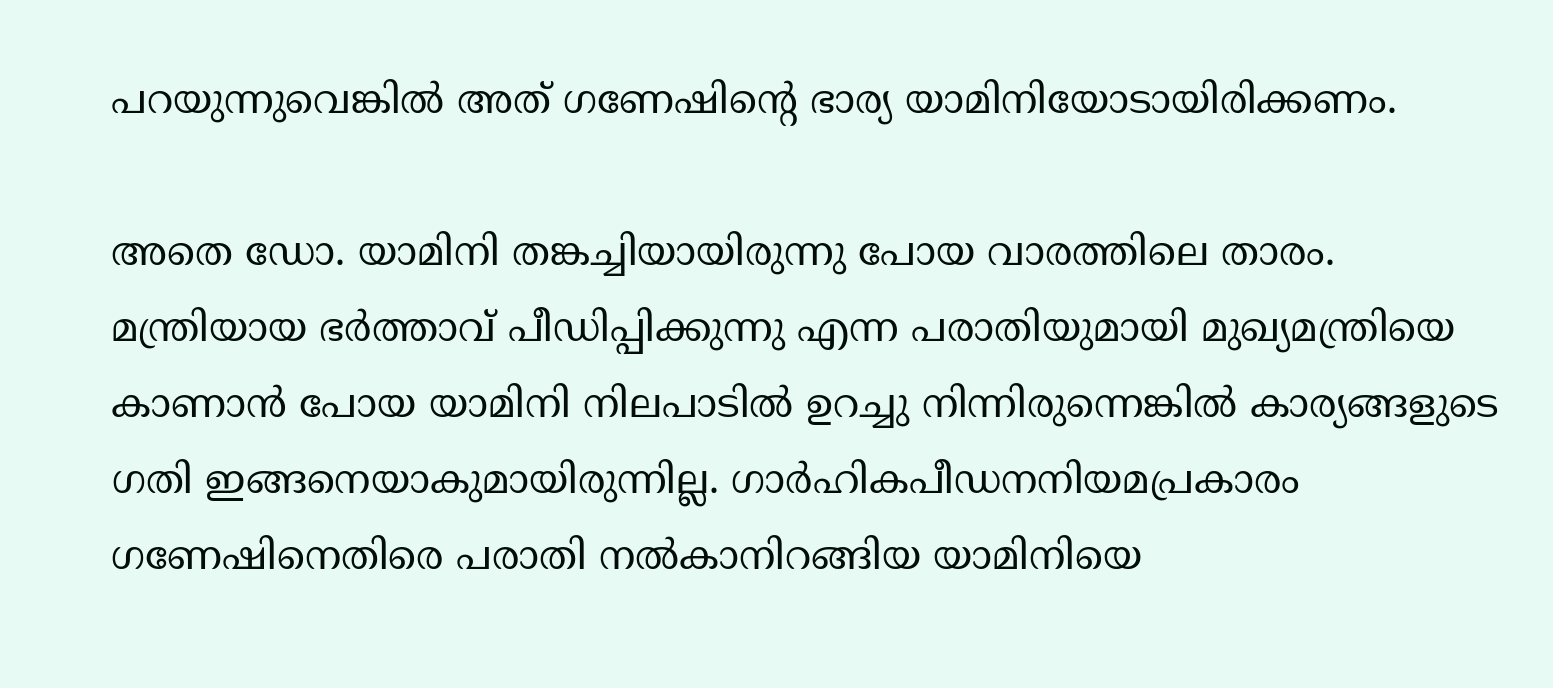പറയുന്നുവെങ്കില്‍ അത്‌ ഗണേഷിന്റെ ഭാര്യ യാമിനിയോടായിരിക്കണം.

അതെ ഡോ. യാമിനി തങ്കച്ചിയായിരുന്നു പോയ വാരത്തിലെ താരം. മന്ത്രിയായ ഭര്‍ത്താവ്‌ പീഡിപ്പിക്കുന്നു എന്ന പരാതിയുമായി മുഖ്യമന്ത്രിയെ കാണാന്‍ പോയ യാമിനി നിലപാടില്‍ ഉറച്ചു നിന്നിരുന്നെങ്കില്‍ കാര്യങ്ങളുടെ ഗതി ഇങ്ങനെയാകുമായിരുന്നില്ല. ഗാര്‍ഹികപീഡനനിയമപ്രകാരം ഗണേഷിനെതിരെ പരാതി നല്‍കാനിറങ്ങിയ യാമിനിയെ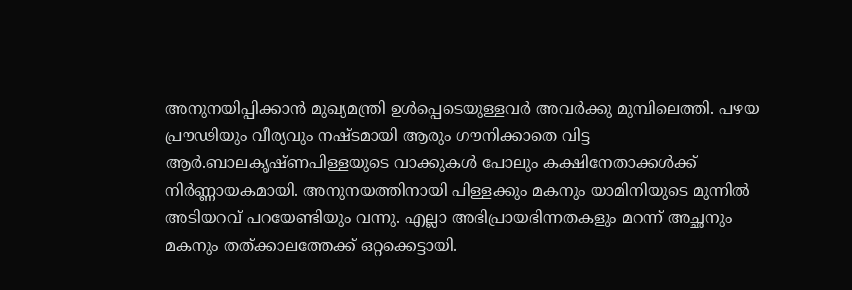അനുനയിപ്പിക്കാന്‍ മുഖ്യമന്ത്രി ഉള്‍പ്പെടെയുള്ളവര്‍ അവര്‍ക്കു മുമ്പിലെത്തി. പഴയ പ്രൗഢിയും വീര്യവും നഷ്ടമായി ആരും ഗൗനിക്കാതെ വിട്ട ആര്‍.ബാലകൃഷ്ണപിള്ളയുടെ വാക്കുകള്‍ പോലും കക്ഷിനേതാക്കള്‍ക്ക്‌ നിര്‍ണ്ണായകമായി. അനുനയത്തിനായി പിള്ളക്കും മകനും യാമിനിയുടെ മുന്നില്‍ അടിയറവ്‌ പറയേണ്ടിയും വന്നു. എല്ലാ അഭിപ്രായഭിന്നതകളും മറന്ന്‌ അച്ഛനും മകനും തത്ക്കാലത്തേക്ക്‌ ഒറ്റക്കെട്ടായി.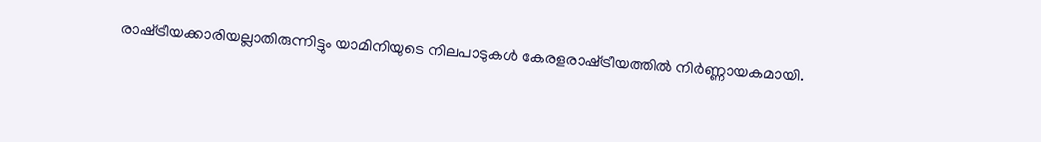രാഷ്‌ട്രീയക്കാരിയല്ലാതിരുന്നിട്ടും യാമിനിയുടെ നിലപാടുകള്‍ കേരളരാഷ്‌ട്രീയത്തില്‍ നിര്‍ണ്ണായകമായി.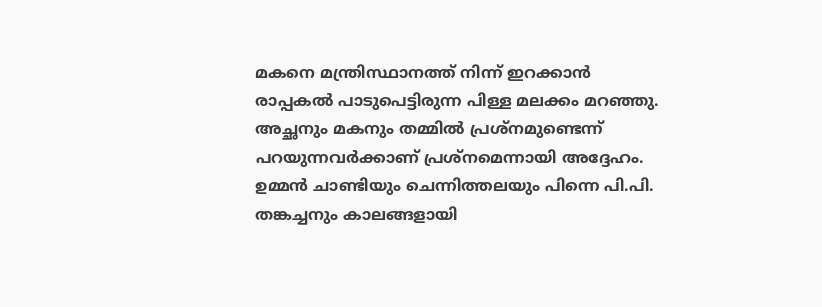മകനെ മന്ത്രിസ്ഥാനത്ത്‌ നിന്ന്‌ ഇറക്കാന്‍ രാപ്പകല്‍ പാടുപെട്ടിരുന്ന പിള്ള മലക്കം മറഞ്ഞു. അച്ഛനും മകനും തമ്മില്‍ പ്രശ്നമുണ്ടെന്ന്‌ പറയുന്നവര്‍ക്കാണ്‌ പ്രശ്നമെന്നായി അദ്ദേഹം. ഉമ്മന്‍ ചാണ്ടിയും ചെന്നിത്തലയും പിന്നെ പി.പി. തങ്കച്ചനും കാലങ്ങളായി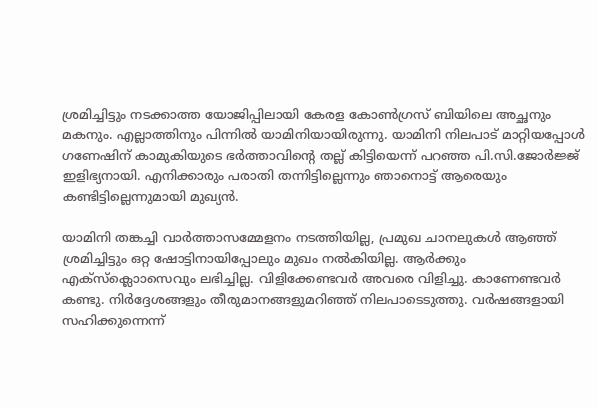ശ്രമിച്ചിട്ടും നടക്കാത്ത യോജിപ്പിലായി കേരള കോണ്‍ഗ്രസ്‌ ബിയിലെ അച്ഛനും മകനും. എല്ലാത്തിനും പിന്നില്‍ യാമിനിയായിരുന്നു. യാമിനി നിലപാട്‌ മാറ്റിയപ്പോള്‍ ഗണേഷിന്‌ കാമുകിയുടെ ഭര്‍ത്താവിന്റെ തല്ല്‌ കിട്ടിയെന്ന്‌ പറഞ്ഞ പി.സി.ജോര്‍ജ്ജ്‌ ഇളിഭ്യനായി. എനിക്കാരും പരാതി തന്നിട്ടില്ലെന്നും ഞാനൊട്ട്‌ ആരെയും കണ്ടിട്ടില്ലെന്നുമായി മുഖ്യന്‍.

യാമിനി തങ്കച്ചി വാര്‍ത്താസമ്മേളനം നടത്തിയില്ല, പ്രമുഖ ചാനലുകള്‍ ആഞ്ഞ്‌ ശ്രമിച്ചിട്ടും ഒറ്റ ഷോട്ടിനായിപ്പോലും മുഖം നല്‍കിയില്ല. ആര്‍ക്കും എക്സ്ക്ലൊാസെവും ലഭിച്ചില്ല. വിളിക്കേണ്ടവര്‍ അവരെ വിളിച്ചു. കാണേണ്ടവര്‍ കണ്ടു. നിര്‍ദ്ദേശങ്ങളും തീരുമാനങ്ങളുമറിഞ്ഞ്‌ നിലപാടെടുത്തു. വര്‍ഷങ്ങളായി സഹിക്കുന്നെന്ന്‌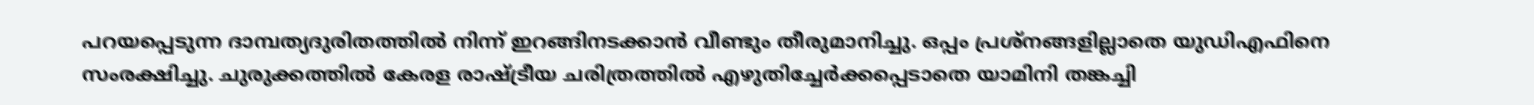പറയപ്പെടുന്ന ദാമ്പത്യദുരിതത്തില്‍ നിന്ന്‌ ഇറങ്ങിനടക്കാന്‍ വീണ്ടും തീരുമാനിച്ചു. ഒപ്പം പ്രശ്നങ്ങളില്ലാതെ യുഡിഎഫിനെ സംരക്ഷിച്ചു. ചുരുക്കത്തില്‍ കേരള രാഷ്‌ട്രീയ ചരിത്രത്തില്‍ എഴുതിച്ചേര്‍ക്കപ്പെടാതെ യാമിനി തങ്കച്ചി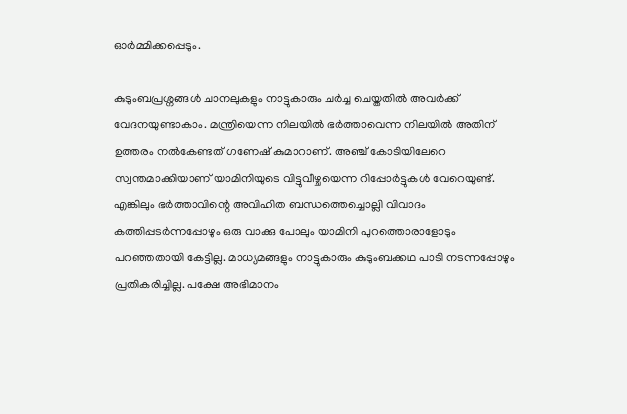ഓര്‍മ്മിക്കപ്പെടും.

കുടുംബപ്രശ്നങ്ങള്‍ ചാനലുകളും നാട്ടുകാരും ചര്‍ച്ച ചെയ്തതില്‍ അവര്‍ക്ക്‌ വേദനയുണ്ടാകാം. മന്ത്രിയെന്ന നിലയില്‍ ഭര്‍ത്താവെന്ന നിലയില്‍ അതിന്‌ ഉത്തരം നല്‍കേണ്ടത്‌ ഗണേഷ്‌ കുമാറാണ്‌. അഞ്ച്‌ കോടിയിലേറെ സ്വന്തമാക്കിയാണ്‌ യാമിനിയുടെ വിട്ടുവീഴ്ചയെന്ന റിപ്പോര്‍ട്ടുകള്‍ വേറെയുണ്ട്‌. എങ്കിലും ഭര്‍ത്താവിന്റെ അവിഹിത ബന്ധത്തെച്ചൊല്ലി വിവാദം കത്തിപ്പടര്‍ന്നപ്പോഴും ഒരു വാക്കു പോലും യാമിനി പുറത്തൊരാളോടും പറഞ്ഞതായി കേട്ടില്ല. മാധ്യമങ്ങളും നാട്ടുകാരും കുടുംബക്കഥ പാടി നടന്നപ്പോഴും പ്രതികരിച്ചില്ല. പക്ഷേ അഭിമാനം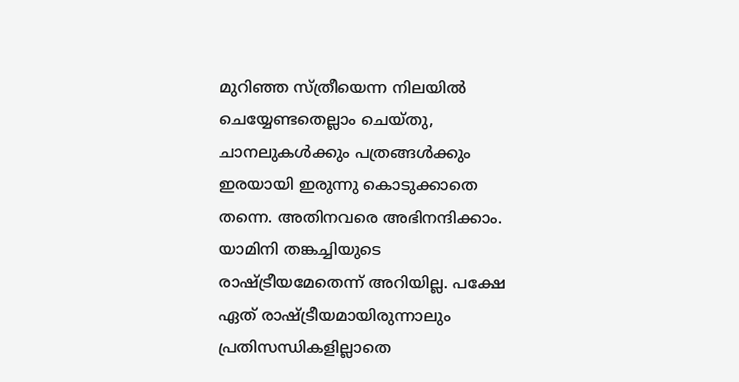മുറിഞ്ഞ സ്ത്രീയെന്ന നിലയില്‍ ചെയ്യേണ്ടതെല്ലാം ചെയ്തു, ചാനലുകള്‍ക്കും പത്രങ്ങള്‍ക്കും ഇരയായി ഇരുന്നു കൊടുക്കാതെ തന്നെ. അതിനവരെ അഭിനന്ദിക്കാം. യാമിനി തങ്കച്ചിയുടെ രാഷ്‌ട്രീയമേതെന്ന്‌ അറിയില്ല. പക്ഷേ ഏത്‌ രാഷ്‌ട്രീയമായിരുന്നാലും പ്രതിസന്ധികളില്ലാതെ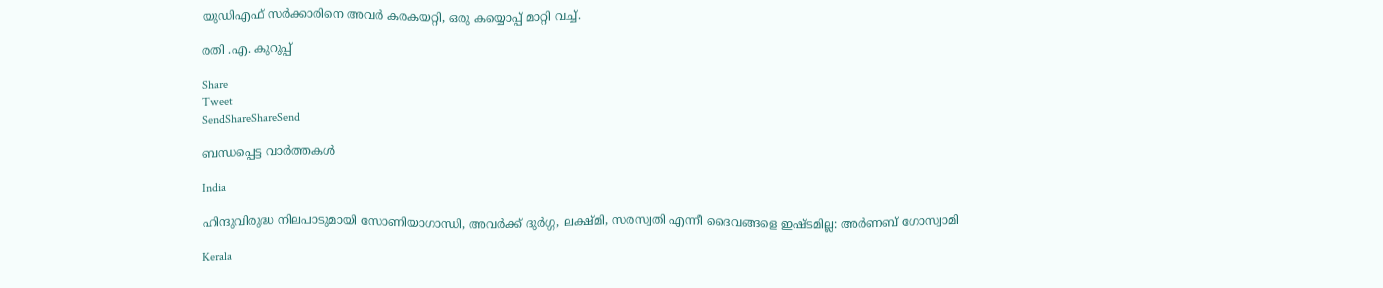യുഡിഎഫ്‌ സര്‍ക്കാരിനെ അവര്‍ കരകയറ്റി, ഒരു കയ്യൊപ്പ്‌ മാറ്റി വച്ച്‌.

രതി .എ. കുറുപ്പ്‌

Share
Tweet
SendShareShareSend

ബന്ധപ്പെട്ട വാര്‍ത്തകള്‍

India

ഹിന്ദുവിരുദ്ധ നിലപാടുമായി സോണിയാഗാന്ധി, അവര്‍ക്ക് ദുര്‍ഗ്ഗ, ലക്ഷ്മി, സരസ്വതി എന്നീ ദൈവങ്ങളെ ഇഷ്ടമില്ല: അര്‍ണബ് ഗോസ്വാമി

Kerala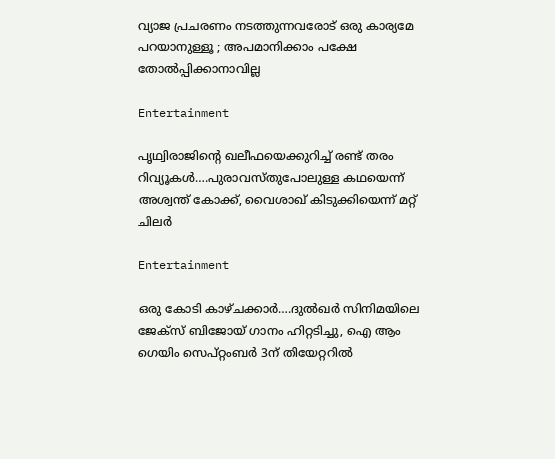വ്യാജ പ്രചരണം നടത്തുന്നവരോട് ഒരു കാര്യമേ പറയാനുള്ളൂ ; അപമാനിക്കാം പക്ഷേ തോൽപ്പിക്കാനാവില്ല

Entertainment

പൃഥ്വിരാജിന്റെ ഖലീഫയെക്കുറിച്ച് രണ്ട് തരം റിവ്യൂകള്‍….പുരാവസ്തുപോലുള്ള കഥയെന്ന് അശ്വന്ത് കോക്ക്, വൈശാഖ് കിടുക്കിയെന്ന് മറ്റ് ചിലര്‍

Entertainment

ഒരു കോടി കാഴ്ചക്കാര്‍….ദുല്‍ഖര്‍ സിനിമയിലെ ജേക്സ് ബിജോയ് ഗാനം ഹിറ്റടിച്ചു, ഐ ആം ഗെയിം സെപ്റ്റംബര്‍ 3ന് തിയേറ്ററില്‍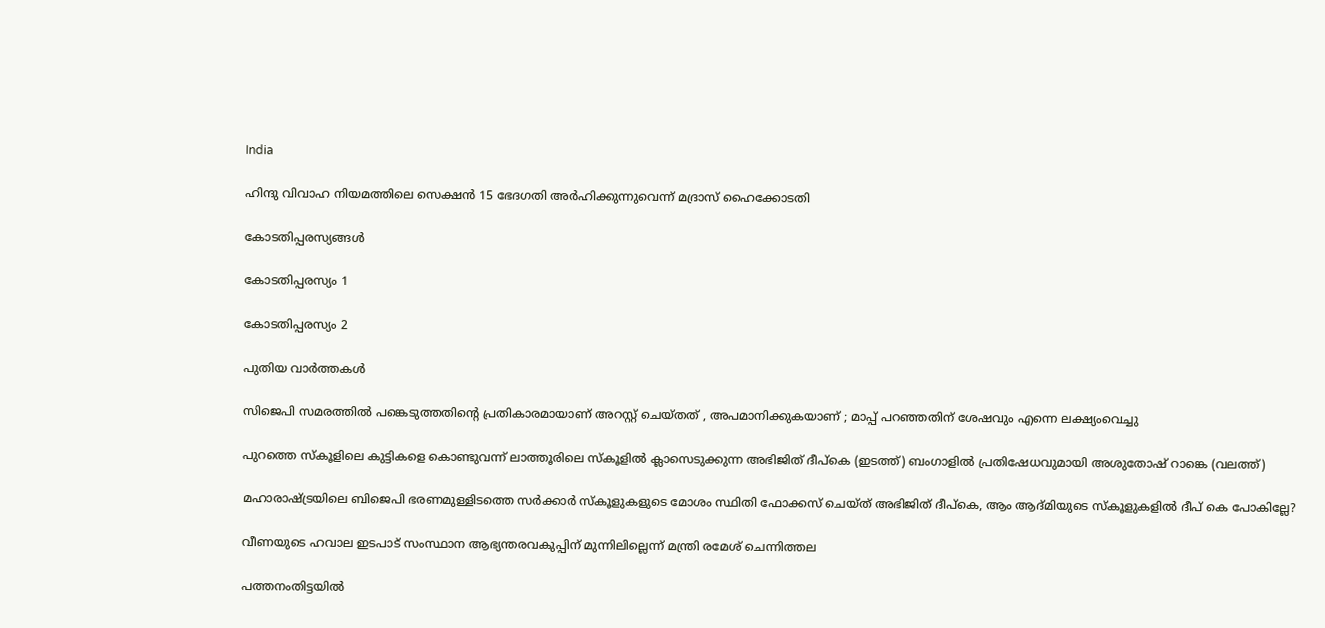India

ഹിന്ദു വിവാഹ നിയമത്തിലെ സെക്ഷന്‍ 15 ഭേദഗതി അര്‍ഹിക്കുന്നുവെന്ന് മദ്രാസ് ഹൈക്കോടതി

കോടതിപ്പരസ്യങ്ങള്‍

കോടതിപ്പരസ്യം 1

കോടതിപ്പരസ്യം 2

പുതിയ വാര്‍ത്തകള്‍

സിജെപി സമരത്തില്‍ പങ്കെടുത്തതിന്റെ പ്രതികാരമായാണ് അറസ്റ്റ് ചെയ്തത് , അപമാനിക്കുകയാണ് ; മാപ്പ് പറഞ്ഞതിന് ശേഷവും എന്നെ ലക്ഷ്യംവെച്ചു

പുറത്തെ സ്കൂളിലെ കുട്ടികളെ കൊണ്ടുവന്ന് ലാത്തൂരിലെ സ്കൂളില്‍ ക്ലാസെടുക്കുന്ന അഭിജിത് ദീപ്കെ (ഇടത്ത്) ബംഗാളില്‍ പ്രതിഷേധവുമായി അശുതോഷ് റാങ്കെ (വലത്ത്)

മഹാരാഷ്‌ട്രയിലെ ബിജെപി ഭരണമുള്ളിടത്തെ സര്‍ക്കാര്‍ സ്കൂളുകളുടെ മോശം സ്ഥിതി ഫോക്കസ് ചെയ്ത് അഭിജിത് ദീപ്കെ, ആം ആദ്മിയുടെ സ്കൂളുകളില്‍ ദീപ് കെ പോകില്ലേ?

വീണയുടെ ഹവാല ഇടപാട് സംസ്ഥാന ആഭ്യന്തരവകുപ്പിന് മുന്നിലില്ലെന്ന് മന്ത്രി രമേശ് ചെന്നിത്തല

പത്തനംതിട്ടയില്‍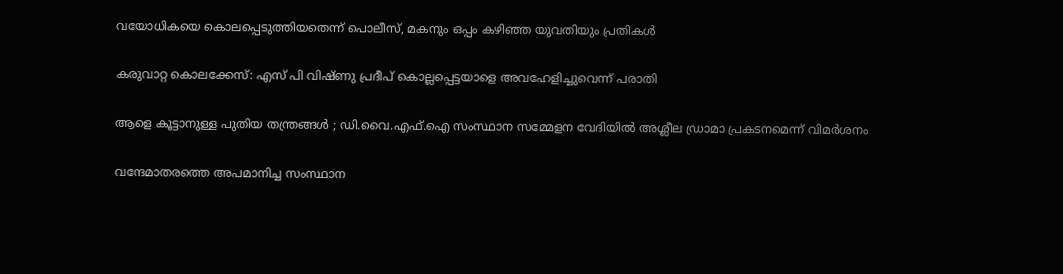വയോധികയെ കൊലപ്പെടുത്തിയതെന്ന് പൊലീസ്, മകനും ഒപ്പം കഴിഞ്ഞ യുവതിയും പ്രതികള്‍

കരുവാറ്റ കൊലക്കേസ്: എസ് പി വിഷ്ണു പ്രദീപ് കൊല്ലപ്പെട്ടയാളെ അവഹേളിച്ചുവെന്ന് പരാതി

ആളെ കൂട്ടാനുള്ള പുതിയ തന്ത്രങ്ങൾ ; ഡി.വൈ.എഫ്.ഐ സംസ്ഥാന സമ്മേളന വേദിയിൽ അശ്ലീല ഡ്രാമാ പ്രകടനമെന്ന് വിമർശനം

വന്ദേമാതരത്തെ അപമാനിച്ച സംസ്ഥാന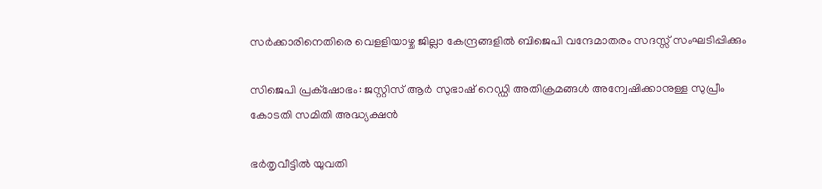സര്‍ക്കാരിനെതിരെ വെളളിയാഴ്ച ജില്ലാ കേന്ദ്രങ്ങളില്‍ ബിജെപി വന്ദേമാതരം സദസ്സ് സംഘടിപ്പിക്കും

സിജെപി പ്രക്‌ഷോഭം: ജസ്റ്റിസ് ആര്‍ സുഭാഷ് റെഡ്ഡി അതിക്രമങ്ങള്‍ അന്വേഷിക്കാനുള്ള സുപ്രീം കോടതി സമിതി അദ്ധ്യക്ഷന്‍

ഭര്‍തൃവീട്ടില്‍ യുവതി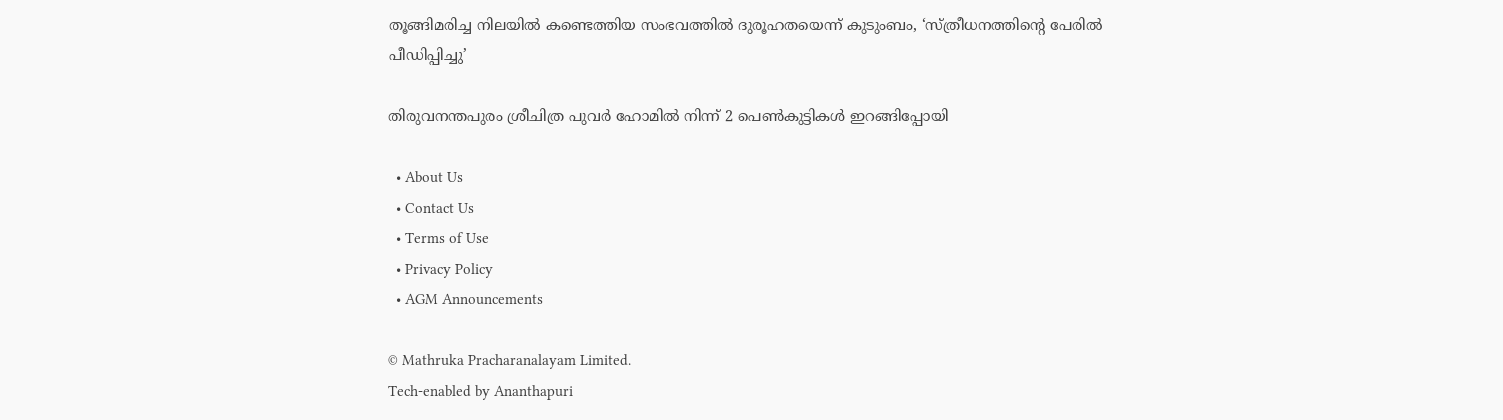തൂങ്ങിമരിച്ച നിലയില്‍ കണ്ടെത്തിയ സംഭവത്തില്‍ ദുരൂഹതയെന്ന് കുടുംബം, ‘സ്ത്രീധനത്തിന്റെ പേരില്‍ പീഡിപ്പിച്ചു’

തിരുവനന്തപുരം ശ്രീചിത്ര പുവര്‍ ഹോമില്‍ നിന്ന് 2 പെണ്‍കുട്ടികള്‍ ഇറങ്ങിപ്പോയി

  • About Us
  • Contact Us
  • Terms of Use
  • Privacy Policy
  • AGM Announcements

© Mathruka Pracharanalayam Limited.
Tech-enabled by Ananthapuri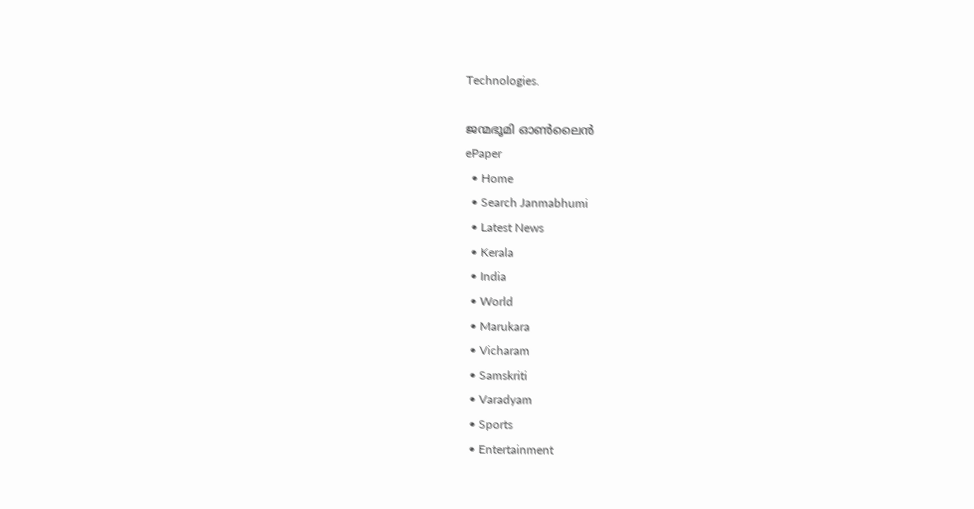Technologies.

ജന്മഭൂമി ഓണ്‍ലൈന്‍
ePaper
  • Home
  • Search Janmabhumi
  • Latest News
  • Kerala
  • India
  • World
  • Marukara
  • Vicharam
  • Samskriti
  • Varadyam
  • Sports
  • Entertainment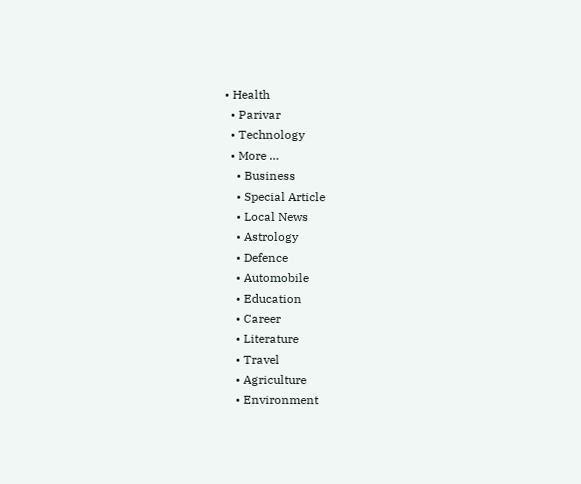• Health
  • Parivar
  • Technology
  • More …
    • Business
    • Special Article
    • Local News
    • Astrology
    • Defence
    • Automobile
    • Education
    • Career
    • Literature
    • Travel
    • Agriculture
    • Environment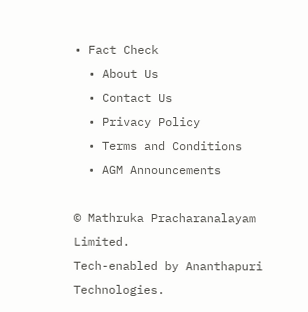• Fact Check
  • About Us
  • Contact Us
  • Privacy Policy
  • Terms and Conditions
  • AGM Announcements

© Mathruka Pracharanalayam Limited.
Tech-enabled by Ananthapuri Technologies.